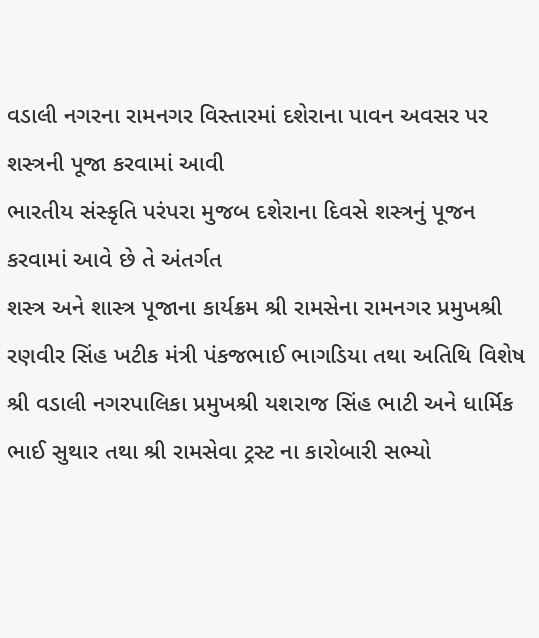વડાલી નગરના રામનગર વિસ્તારમાં દશેરાના પાવન અવસર પર શસ્ત્રની પૂજા કરવામાં આવી
ભારતીય સંસ્કૃતિ પરંપરા મુજબ દશેરાના દિવસે શસ્ત્રનું પૂજન કરવામાં આવે છે તે અંતર્ગત
શસ્ત્ર અને શાસ્ત્ર પૂજાના કાર્યક્રમ શ્રી રામસેના રામનગર પ્રમુખશ્રી રણવીર સિંહ ખટીક મંત્રી પંકજભાઈ ભાગડિયા તથા અતિથિ વિશેષ શ્રી વડાલી નગરપાલિકા પ્રમુખશ્રી યશરાજ સિંહ ભાટી અને ધાર્મિક ભાઈ સુથાર તથા શ્રી રામસેવા ટ્રસ્ટ ના કારોબારી સભ્યો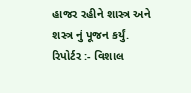હાજર રહીને શાસ્ત્ર અને શસ્ત્ર નું પૂજન કર્યું.
રિપોર્ટર :- વિશાલ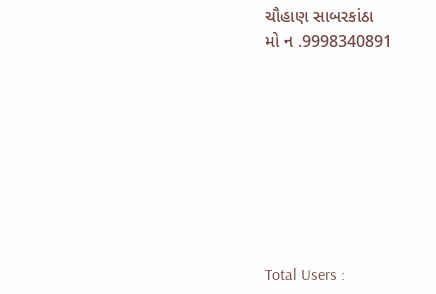ચૌહાણ સાબરકાંઠા
મો ન .9998340891








Total Users :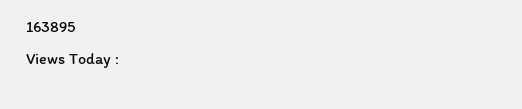163895
Views Today :